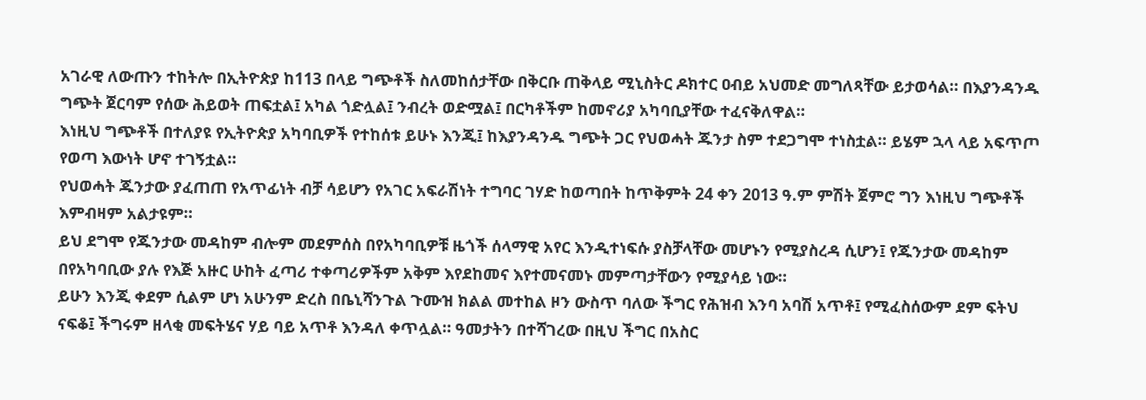አገራዊ ለውጡን ተከትሎ በኢትዮጵያ ከ113 በላይ ግጭቶች ስለመከሰታቸው በቅርቡ ጠቅላይ ሚኒስትር ዶክተር ዐብይ አህመድ መግለጻቸው ይታወሳል። በእያንዳንዱ ግጭት ጀርባም የሰው ሕይወት ጠፍቷል፤ አካል ጎድሏል፤ ንብረት ወድሟል፤ በርካቶችም ከመኖሪያ አካባቢያቸው ተፈናቅለዋል።
እነዚህ ግጭቶች በተለያዩ የኢትዮጵያ አካባቢዎች የተከሰቱ ይሁኑ እንጂ፤ ከእያንዳንዱ ግጭት ጋር የህወሓት ጁንታ ስም ተደጋግሞ ተነስቷል። ይሄም ኋላ ላይ አፍጥጦ የወጣ እውነት ሆኖ ተገኝቷል።
የህወሓት ጁንታው ያፈጠጠ የአጥፊነት ብቻ ሳይሆን የአገር አፍራሽነት ተግባር ገሃድ ከወጣበት ከጥቅምት 24 ቀን 2013 ዓ.ም ምሽት ጀምሮ ግን እነዚህ ግጭቶች እምብዛም አልታዩም።
ይህ ደግሞ የጁንታው መዳከም ብሎም መደምሰስ በየአካባቢዎቹ ዜጎች ሰላማዊ አየር እንዲተነፍሱ ያስቻላቸው መሆኑን የሚያስረዳ ሲሆን፤ የጁንታው መዳከም በየአካባቢው ያሉ የእጅ አዙር ሁከት ፈጣሪ ተቀጣሪዎችም አቅም እየደከመና እየተመናመኑ መምጣታቸውን የሚያሳይ ነው።
ይሁን እንጂ ቀደም ሲልም ሆነ አሁንም ድረስ በቤኒሻንጉል ጉሙዝ ክልል መተከል ዞን ውስጥ ባለው ችግር የሕዝብ እንባ አባሽ አጥቶ፤ የሚፈስሰውም ደም ፍትህ ናፍቆ፤ ችግሩም ዘላቂ መፍትሄና ሃይ ባይ አጥቶ እንዳለ ቀጥሏል። ዓመታትን በተሻገረው በዚህ ችግር በአስር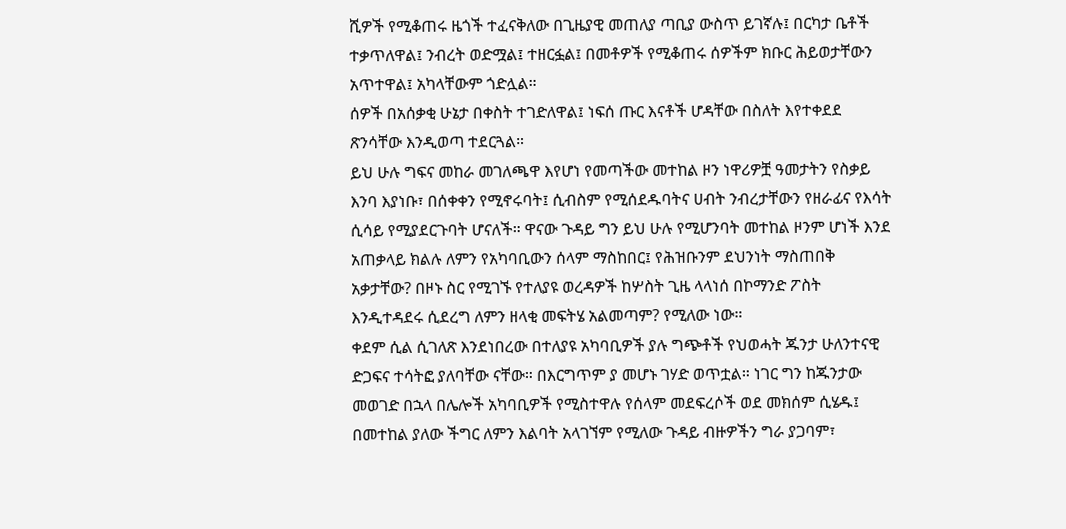ሺዎች የሚቆጠሩ ዜጎች ተፈናቅለው በጊዜያዊ መጠለያ ጣቢያ ውስጥ ይገኛሉ፤ በርካታ ቤቶች ተቃጥለዋል፤ ንብረት ወድሟል፤ ተዘርፏል፤ በመቶዎች የሚቆጠሩ ሰዎችም ክቡር ሕይወታቸውን አጥተዋል፤ አካላቸውም ጎድሏል።
ሰዎች በአሰቃቂ ሁኔታ በቀስት ተገድለዋል፤ ነፍሰ ጡር እናቶች ሆዳቸው በስለት እየተቀደደ ጽንሳቸው እንዲወጣ ተደርጓል።
ይህ ሁሉ ግፍና መከራ መገለጫዋ እየሆነ የመጣችው መተከል ዞን ነዋሪዎቿ ዓመታትን የስቃይ እንባ እያነቡ፣ በሰቀቀን የሚኖሩባት፤ ሲብስም የሚሰደዱባትና ሀብት ንብረታቸውን የዘራፊና የእሳት ሲሳይ የሚያደርጉባት ሆናለች። ዋናው ጉዳይ ግን ይህ ሁሉ የሚሆንባት መተከል ዞንም ሆነች እንደ አጠቃላይ ክልሉ ለምን የአካባቢውን ሰላም ማስከበር፤ የሕዝቡንም ደህንነት ማስጠበቅ አቃታቸው? በዞኑ ስር የሚገኙ የተለያዩ ወረዳዎች ከሦስት ጊዜ ላላነሰ በኮማንድ ፖስት እንዲተዳደሩ ሲደረግ ለምን ዘላቂ መፍትሄ አልመጣም? የሚለው ነው።
ቀደም ሲል ሲገለጽ እንደነበረው በተለያዩ አካባቢዎች ያሉ ግጭቶች የህወሓት ጁንታ ሁለንተናዊ ድጋፍና ተሳትፎ ያለባቸው ናቸው። በእርግጥም ያ መሆኑ ገሃድ ወጥቷል። ነገር ግን ከጁንታው መወገድ በኋላ በሌሎች አካባቢዎች የሚስተዋሉ የሰላም መደፍረሶች ወደ መክሰም ሲሄዱ፤ በመተከል ያለው ችግር ለምን እልባት አላገኘም የሚለው ጉዳይ ብዙዎችን ግራ ያጋባም፣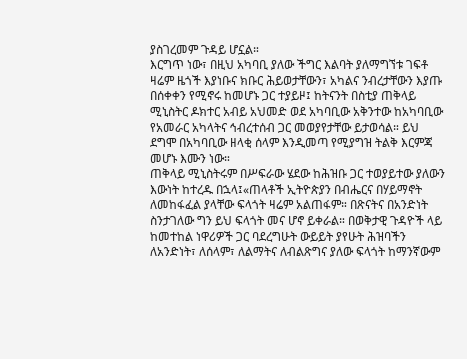ያስገረመም ጉዳይ ሆኗል።
እርግጥ ነው፣ በዚህ አካባቢ ያለው ችግር እልባት ያለማግኘቱ ገፍቶ ዛሬም ዜጎች እያነቡና ክቡር ሕይወታቸውን፣ አካልና ንብረታቸውን እያጡ በሰቀቀን የሚኖሩ ከመሆኑ ጋር ተያይዞ፤ ከትናንት በስቲያ ጠቅላይ ሚኒስትር ዶክተር አብይ አህመድ ወደ አካባቢው አቅንተው ከአካባቢው የአመራር አካላትና ኅብረተሰብ ጋር መወያየታቸው ይታወሳል። ይህ ደግሞ በአካባቢው ዘላቂ ሰላም እንዲመጣ የሚያግዝ ትልቅ እርምጃ መሆኑ እሙን ነው።
ጠቅላይ ሚኒስትሩም በሥፍራው ሄደው ከሕዝቡ ጋር ተወያይተው ያለውን እውነት ከተረዱ በኋላ፤«ጠላቶች ኢትዮጵያን በብሔርና በሃይማኖት ለመከፋፈል ያላቸው ፍላጎት ዛሬም አልጠፋም። በጽናትና በአንድነት ስንታገለው ግን ይህ ፍላጎት መና ሆኖ ይቀራል። በወቅታዊ ጉዳዮች ላይ ከመተከል ነዋሪዎች ጋር ባደረግሁት ውይይት ያየሁት ሕዝባችን ለአንድነት፣ ለሰላም፣ ለልማትና ለብልጽግና ያለው ፍላጎት ከማንኛውም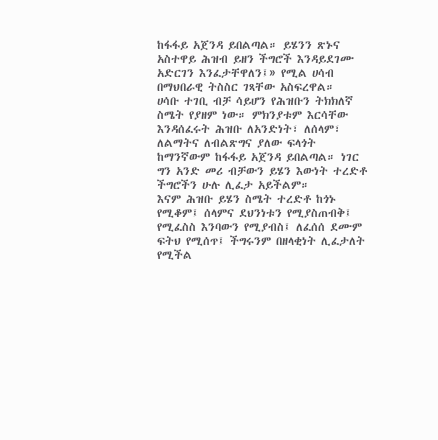ከፋፋይ አጀንዳ ይበልጣል። ይሄንን ጽኑና አስተዋይ ሕዝብ ይዘን ችግሮች እንዳይደገሙ አድርገን እንፈታቸዋለን፤» የሚል ሀሳብ በማህበራዊ ትስስር ገጻቸው አስፍረዋል።
ሀሳቡ ተገቢ ብቻ ሳይሆን የሕዝቡን ትክክለኛ ስሜት የያዘም ነው። ምክንያቱም እርሳቸው እንዳሰፈሩት ሕዝቡ ለአንድነት፣ ለሰላም፣ ለልማትና ለብልጽግና ያለው ፍላጎት ከማንኛውም ከፋፋይ አጀንዳ ይበልጣል። ነገር ግን አንድ መሪ ብቻውን ይሄን እውነት ተረድቶ ችግሮችን ሁሉ ሊፈታ አይችልም።
እናም ሕዝቡ ይሄን ስሜት ተረድቶ ከጎኑ የሚቆም፤ ሰላምና ደህንነቱን የሚያስጠብቅ፤ የሚፈስስ እንባውን የሚያብስ፤ ለፈሰሰ ደሙም ፍትህ የሚሰጥ፤ ችግሩንም በዘላቂነት ሊፈታለት የሚችል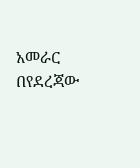አመራር በየደረጃው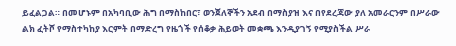ይፈልጋል። በመሆኑም በአካባቢው ሕግ በማስከበር፣ ወንጀለኞችን አደብ በማስያዝ እና በየደረጃው ያለ አመራርንም በሥራው ልክ ፈትሾ የማስተካከያ እርምት በማድረግ የዜጎች የሰቆቃ ሕይወት መቋጫ እንዲያገኝ የሚያስችል ሥራ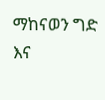ማከናወን ግድ እና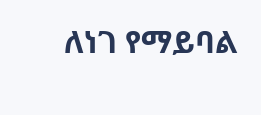ለነገ የማይባል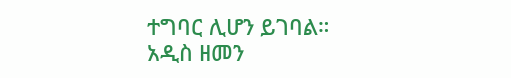ተግባር ሊሆን ይገባል።
አዲስ ዘመን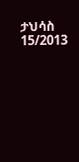ታህሳስ 15/2013